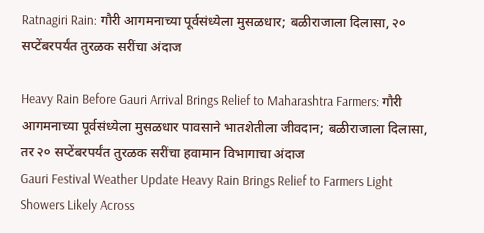Ratnagiri Rain: गौरी आगमनाच्या पूर्वसंध्येला मुसळधार; बळीराजाला दिलासा, २० सप्टेंबरपर्यंत तुरळक सरींचा अंदाज

Heavy Rain Before Gauri Arrival Brings Relief to Maharashtra Farmers: गौरी आगमनाच्या पूर्वसंध्येला मुसळधार पावसाने भातशेतीला जीवदान; बळीराजाला दिलासा, तर २० सप्टेंबरपर्यंत तुरळक सरींचा हवामान विभागाचा अंदाज
Gauri Festival Weather Update Heavy Rain Brings Relief to Farmers Light Showers Likely Across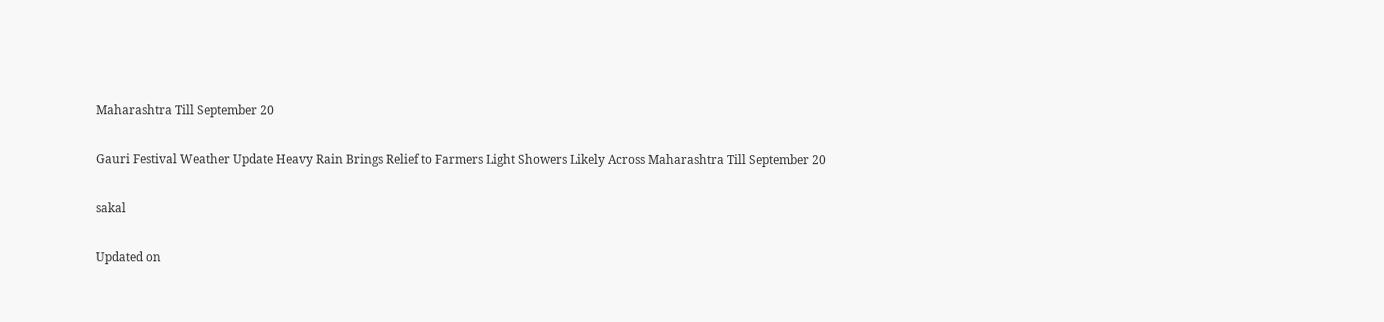Maharashtra Till September 20

Gauri Festival Weather Update Heavy Rain Brings Relief to Farmers Light Showers Likely Across Maharashtra Till September 20

sakal

Updated on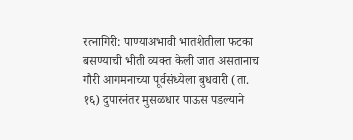रत्नागिरी: पाण्याअभावी भातशेतीला फटका बसण्याची भीती व्यक्त केली जात असतानाच गौरी आगमनाच्या पूर्वसंध्येला बुधवारी (ता. १६) दुपारनंतर मुसळधार पाऊस पडल्याने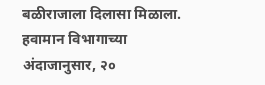बळीराजाला दिलासा मिळाला. हवामान विभागाच्या अंदाजानुसार, २०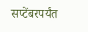सप्टेंबरपर्यंत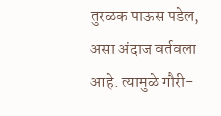तुरळक पाऊस पडेल, असा अंदाज वर्तवला आहे. त्यामुळे गौरी-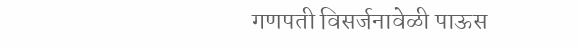गणपती विसर्जनावेळी पाऊस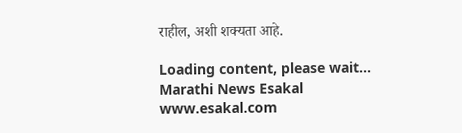राहील, अशी शक्यता आहे.

Loading content, please wait...
Marathi News Esakal
www.esakal.com